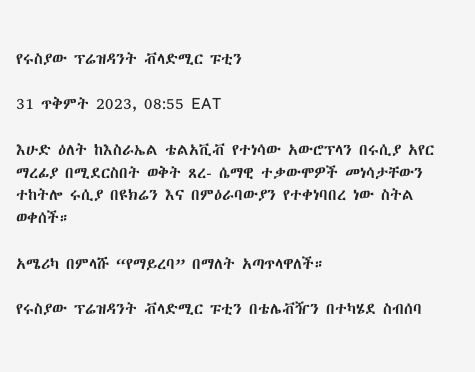የሩስያው ፕሬዝዳንት ቭላድሚር ፑቲን

31 ጥቅምት 2023, 08:55 EAT

እሁድ ዕለት ከእስራኤል ቴልአቪቭ የተነሳው አውሮፕላን በሩሲያ አየር ማረፊያ በሚደርስበት ወቅት ጸረ- ሴማዊ ተቃውሞዎች መነሳታቸውን ተከትሎ ሩሲያ በዩክሬን እና በምዕራባውያን የተቀነባበረ ነው ስትል ወቀሰች።

አሜሪካ በምላሹ “የማይረባ” በማለት አጣጥላዋለች።

የሩስያው ፕሬዝዳንት ቭላድሚር ፑቲን በቴሌቭዥን በተካሄደ ስብሰባ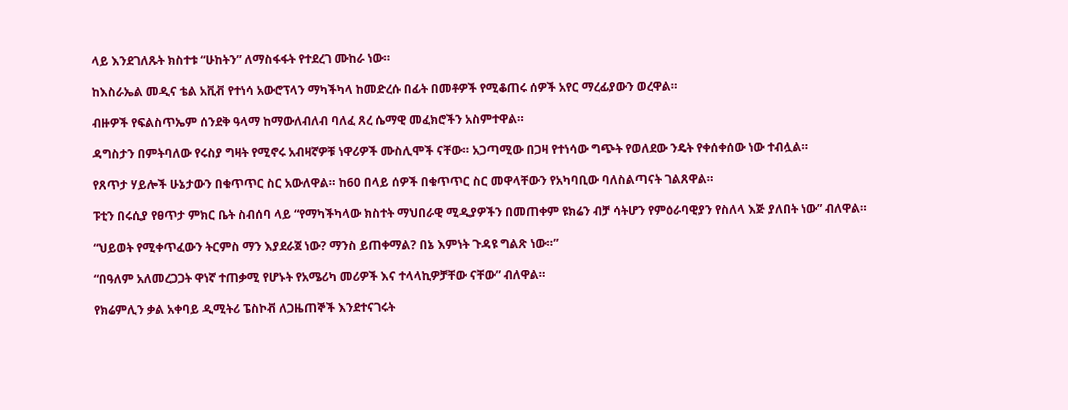ላይ እንደገለጹት ክስተቱ “ሁከትን” ለማስፋፋት የተደረገ ሙከራ ነው።

ከእስራኤል መዲና ቴል አቪቭ የተነሳ አውሮፕላን ማካችካላ ከመድረሱ በፊት በመቶዎች የሚቆጠሩ ሰዎች አየር ማረፊያውን ወረዋል።

ብዙዎች የፍልስጥኤም ሰንደቅ ዓላማ ከማውለብለብ ባለፈ ጸረ ሴማዊ መፈክሮችን አስምተዋል።

ዳግስታን በምትባለው የሩስያ ግዛት የሚኖሩ አብዛኛዎቹ ነዋሪዎች ሙስሊሞች ናቸው። አጋጣሚው በጋዛ የተነሳው ግጭት የወለደው ንዴት የቀሰቀሰው ነው ተብሏል።

የጸጥታ ሃይሎች ሁኔታውን በቁጥጥር ስር አውለዋል። ከ60 በላይ ሰዎች በቁጥጥር ስር መዋላቸውን የአካባቢው ባለስልጣናት ገልጸዋል።

ፑቲን በሩሲያ የፀጥታ ምክር ቤት ስብሰባ ላይ “የማካችካላው ክስተት ማህበራዊ ሚዲያዎችን በመጠቀም ዩክሬን ብቻ ሳትሆን የምዕራባዊያን የስለላ እጅ ያለበት ነው” ብለዋል።

“ህይወት የሚቀጥፈውን ትርምስ ማን እያደራጀ ነው? ማንስ ይጠቀማል? በኔ እምነት ጉዳዩ ግልጽ ነው።”

“በዓለም አለመረጋጋት ዋነኛ ተጠቃሚ የሆኑት የአሜሪካ መሪዎች እና ተላላኪዎቻቸው ናቸው” ብለዋል።

የክሬምሊን ቃል አቀባይ ዲሚትሪ ፔስኮቭ ለጋዜጠኞች እንደተናገሩት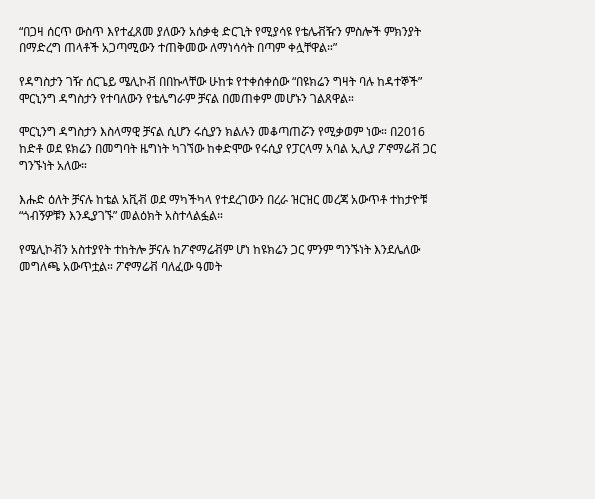“በጋዛ ሰርጥ ውስጥ እየተፈጸመ ያለውን አሰቃቂ ድርጊት የሚያሳዩ የቴሌቭዥን ምስሎች ምክንያት በማድረግ ጠላቶች አጋጣሚውን ተጠቅመው ለማነሳሳት በጣም ቀሏቸዋል።”

የዳግስታን ገዥ ሰርጌይ ሜሊኮቭ በበኩላቸው ሁከቱ የተቀሰቀሰው “በዩክሬን ግዛት ባሉ ከዳተኞች” ሞርኒንግ ዳግስታን የተባለውን የቴሌግራም ቻናል በመጠቀም መሆኑን ገልጸዋል።

ሞርኒንግ ዳግስታን እስላማዊ ቻናል ሲሆን ሩሲያን ክልሉን መቆጣጠሯን የሚቃወም ነው። በ2016 ከድቶ ወደ ዩክሬን በመግባት ዜግነት ካገኘው ከቀድሞው የሩሲያ የፓርላማ አባል ኢሊያ ፖኖማሬቭ ጋር ግንኙነት አለው።

እሑድ ዕለት ቻናሉ ከቴል አቪቭ ወደ ማካችካላ የተደረገውን በረራ ዝርዝር መረጃ አውጥቶ ተከታዮቹ “ጎብኝዎቹን እንዲያገኙ” መልዕክት አስተላልፏል።

የሜሊኮቭን አስተያየት ተከትሎ ቻናሉ ከፖኖማሬቭም ሆነ ከዩክሬን ጋር ምንም ግንኙነት እንደሌለው መግለጫ አውጥቷል። ፖኖማሬቭ ባለፈው ዓመት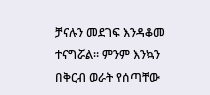ቻናሉን መደገፍ እንዳቆመ ተናግሯል። ምንም እንኳን በቅርብ ወራት የሰጣቸው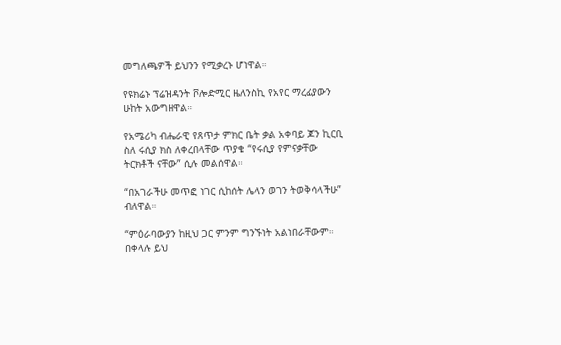መግለጫዎች ይህንን የሚቃረኑ ሆነዋል።

የዩክሬኑ ፕሬዝዳንት ቮሎድሚር ዜለንስኪ የአየር ማረፊያውን ሁከት አውግዘዋል።

የአሜሪካ ብሔራዊ የጸጥታ ምክር ቤት ቃል አቀባይ ጆን ኪርቢ ስለ ሩሲያ ክስ ለቀረበላቸው ጥያቄ “የሩሲያ የምናቃቸው ትርክቶች ናቸው” ሲሉ መልሰዋል።

“በአገራችሁ መጥፎ ነገር ሲከሰት ሌላን ወገን ትወቅሳላችሁ” ብለዋል።

“ምዕራባውያን ከዚህ ጋር ምንም ግንኙነት አልነበራቸውም። በቀላሉ ይህ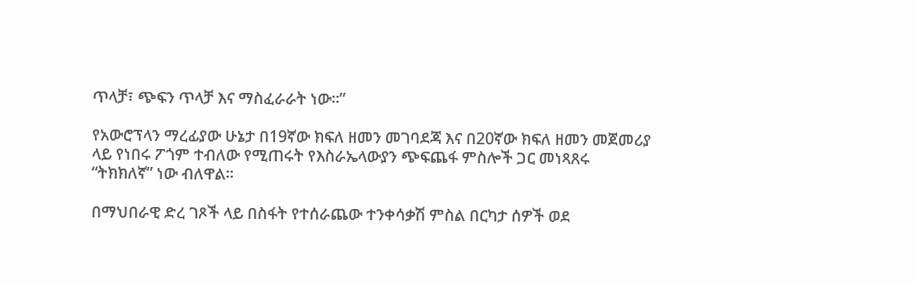ጥላቻ፣ ጭፍን ጥላቻ እና ማስፈራራት ነው።”

የአውሮፕላን ማረፊያው ሁኔታ በ19ኛው ክፍለ ዘመን መገባደጃ እና በ20ኛው ክፍለ ዘመን መጀመሪያ ላይ የነበሩ ፖጎም ተብለው የሚጠሩት የእስራኤላውያን ጭፍጨፋ ምስሎች ጋር መነጻጸሩ “ትክክለኛ” ነው ብለዋል።

በማህበራዊ ድረ ገጾች ላይ በስፋት የተሰራጨው ተንቀሳቃሽ ምስል በርካታ ሰዎች ወደ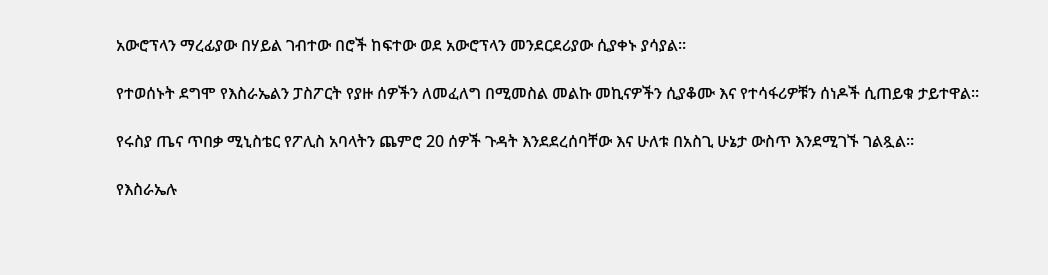አውሮፕላን ማረፊያው በሃይል ገብተው በሮች ከፍተው ወደ አውሮፕላን መንደርደሪያው ሲያቀኑ ያሳያል።

የተወሰኑት ደግሞ የእስራኤልን ፓስፖርት የያዙ ሰዎችን ለመፈለግ በሚመስል መልኩ መኪናዎችን ሲያቆሙ እና የተሳፋሪዎቹን ሰነዶች ሲጠይቁ ታይተዋል።

የሩስያ ጤና ጥበቃ ሚኒስቴር የፖሊስ አባላትን ጨምሮ 20 ሰዎች ጉዳት እንደደረሰባቸው እና ሁለቱ በአስጊ ሁኔታ ውስጥ እንደሚገኙ ገልጿል።

የእስራኤሉ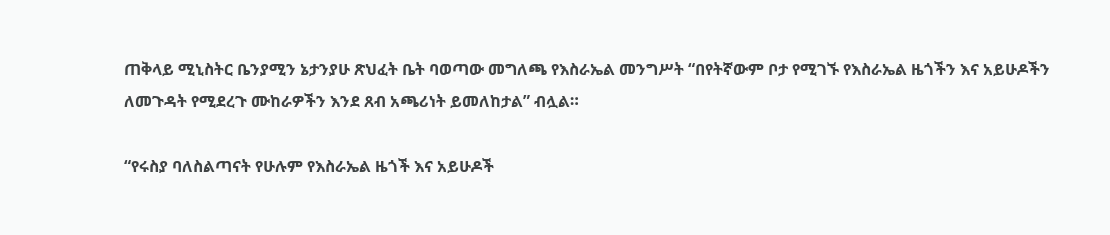ጠቅላይ ሚኒስትር ቤንያሚን ኔታንያሁ ጽህፈት ቤት ባወጣው መግለጫ የእስራኤል መንግሥት “በየትኛውም ቦታ የሚገኙ የእስራኤል ዜጎችን እና አይሁዶችን ለመጉዳት የሚደረጉ ሙከራዎችን እንደ ጸብ አጫሪነት ይመለከታል” ብሏል።

“የሩስያ ባለስልጣናት የሁሉም የእስራኤል ዜጎች እና አይሁዶች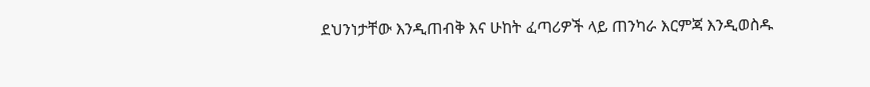ደህንነታቸው እንዲጠብቅ እና ሁከት ፈጣሪዎች ላይ ጠንካራ እርምጃ እንዲወስዱ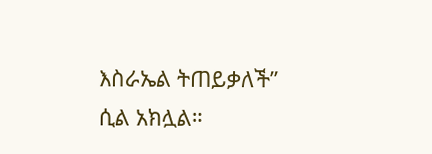እስራኤል ትጠይቃለች” ሲል አክሏል።